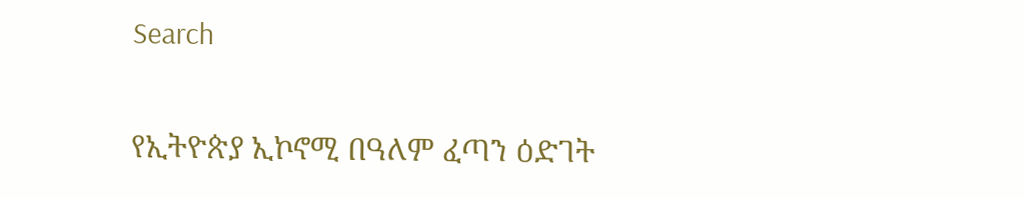Search

የኢትዮጵያ ኢኮኖሚ በዓለም ፈጣን ዕድገት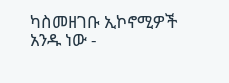ካስመዘገቡ ኢኮኖሚዎች አንዱ ነው -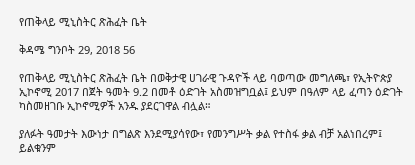የጠቅላይ ሚኒስትር ጽሕፈት ቤት

ቅዳሜ ግንቦት 29, 2018 56

የጠቅላይ ሚኒስትር ጽሕፈት ቤት በወቅታዊ ሀገራዊ ጉዳዮች ላይ ባወጣው መግለጫ፣ የኢትዮጵያ ኢኮኖሚ 2017 በጀት ዓመት 9.2 በመቶ ዕድገት አስመዝግቧል፤ ይህም በዓለም ላይ ፈጣን ዕድገት ካስመዘገቡ ኢኮኖሚዎች አንዱ ያደርገዋል ብሏል።

ያለፉት ዓመታት እውነታ በግልጽ እንደሚያሳየው፣ የመንግሥት ቃል የተስፋ ቃል ብቻ አልነበረም፤ ይልቁንም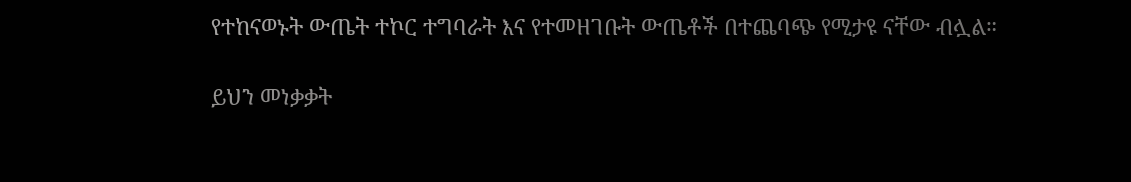የተከናወኑት ውጤት ተኮር ተግባራት እና የተመዘገቡት ውጤቶች በተጨባጭ የሚታዩ ናቸው ብሏል።

ይህን መነቃቃት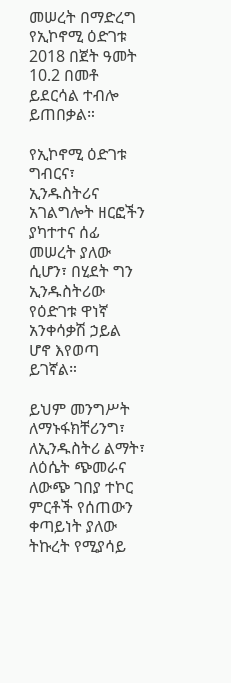መሠረት በማድረግ የኢኮኖሚ ዕድገቱ 2018 በጀት ዓመት 10.2 በመቶ ይደርሳል ተብሎ ይጠበቃል።

የኢኮኖሚ ዕድገቱ ግብርና፣ ኢንዱስትሪና አገልግሎት ዘርፎችን ያካተተና ሰፊ መሠረት ያለው ሲሆን፣ በሂደት ግን ኢንዱስትሪው የዕድገቱ ዋነኛ አንቀሳቃሽ ኃይል ሆኖ እየወጣ ይገኛል።

ይህም መንግሥት ለማኑፋክቸሪንግ፣ ለኢንዱስትሪ ልማት፣ ለዕሴት ጭመራና ለውጭ ገበያ ተኮር ምርቶች የሰጠውን ቀጣይነት ያለው ትኩረት የሚያሳይ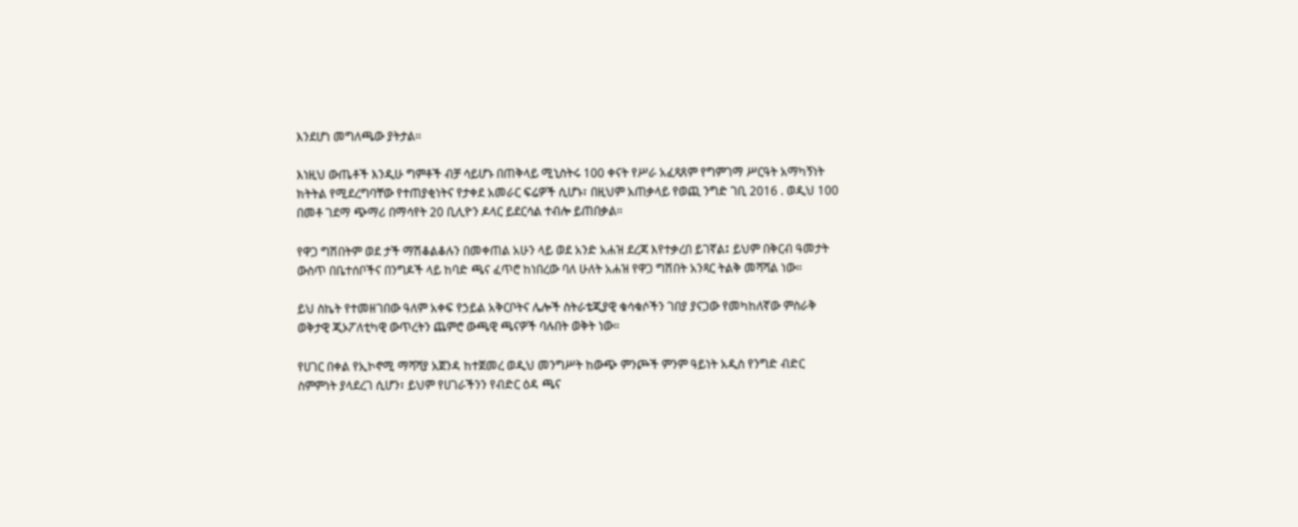እንደሆነ መግለጫው ያትታል።

እነዚህ ውጤቶች እንዲሁ ግምቶች ብቻ ሳይሆኑ በጠቅላይ ሚኒስትሩ 100 ቀናት የሥራ አፈጻጸም የግምገማ ሥርዓት አማካኝነት ክትትል የሚደረግባቸው የተጠያቂነትና የታቀደ አመራር ፍሬዎች ሲሆኑ፣ በዚህም አጠቃላይ የወጪ ንግድ ገቢ 2016 . ወዲህ 100 በመቶ ገደማ ጭማሪ በማሳየት 20 ቢሊዮን ዶላር ይደርሳል ተብሎ ይጠበቃል።

የዋጋ ግሽበትም ወደ ታች ማሽቆልቆሉን በመቀጠል አሁን ላይ ወደ አንድ አሐዝ ደረጃ እየተቃረበ ይገኛል፤ ይህም በቅርብ ዓመታት ውስጥ በቤተሰቦችና በንግዶች ላይ ከባድ ጫና ፈጥሮ ከነበረው ባለ ሁለት አሐዝ የዋጋ ግሽበት አንጻር ትልቅ መሻሻል ነው።

ይህ ስኬት የተመዘገበው ዓለም አቀፍ የኃይል አቅርቦትና ሌሎች ስትራቴጂያዊ ቁሳቁሶችን ገበያ ያናጋው የመካከለኛው ምስራቅ ወቅታዊ ጂኦፖለቲካዊ ውጥረትን ጨምሮ ውጫዊ ጫናዎች ባሉበት ወቅት ነው።

የሀገር በቀል የኢኮኖሚ ማሻሻያ አጀንዳ ከተጀመረ ወዲህ መንግሥት ከውጭ ምንጮች ምንም ዓይነት አዲስ የንግድ ብድር ስምምነት ያላደረገ ሲሆን፣ ይህም የሀገራችንን የብድር ዕዳ ጫና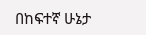በከፍተኛ ሁኔታ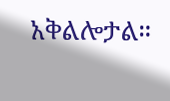አቅልሎታል።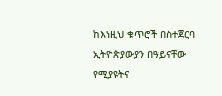ከእነዚህ ቁጥሮች በስተጀርባ ኢትዮጵያውያን በዓይናቸው የሚያዩትና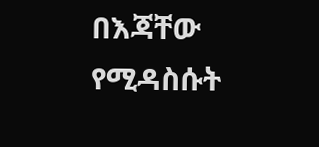በእጃቸው የሚዳስሱት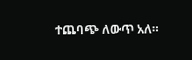ተጨባጭ ለውጥ አለ።